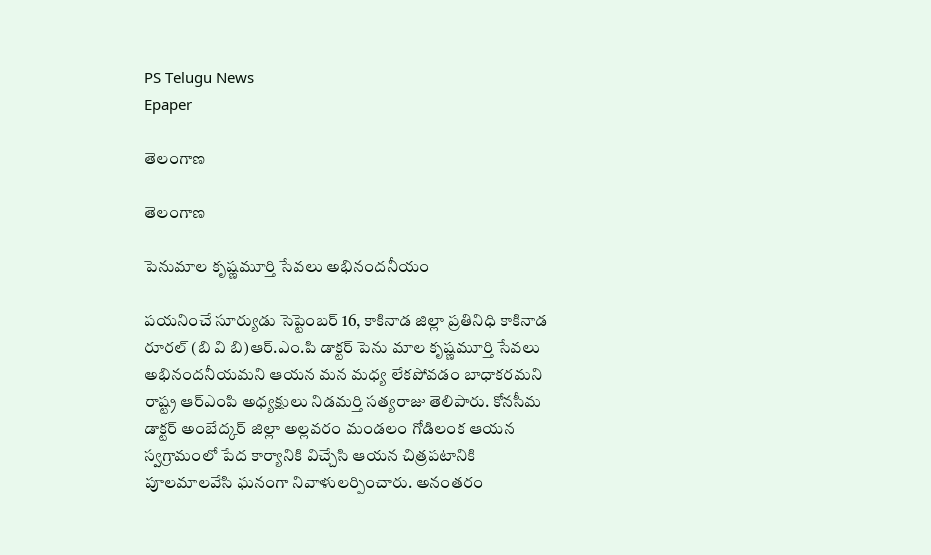PS Telugu News
Epaper

తెలంగాణ

తెలంగాణ

పెనుమాల కృష్ణమూర్తి సేవలు అభినందనీయం

పయనించే సూర్యుడు సెప్టెంబర్ 16, కాకినాడ జిల్లా ప్రతినిధి కాకినాడ రూరల్ (బి వి బి)ఆర్.ఎం.పి డాక్టర్ పెను మాల కృష్ణమూర్తి సేవలు అభినందనీయమని ఆయన మన మధ్య లేకపోవడం బాధాకరమని రాష్ట్ర ఆర్ఎంపి అధ్యక్షులు నిడమర్తి సత్యరాజు తెలిపారు. కోనసీమ డాక్టర్ అంబేద్కర్ జిల్లా అల్లవరం మండలం గోడిలంక ఆయన స్వగ్రామంలో పేద కార్యానికి విచ్చేసి ఆయన చిత్రపటానికి పూలమాలవేసి ఘనంగా నివాళులర్పించారు. అనంతరం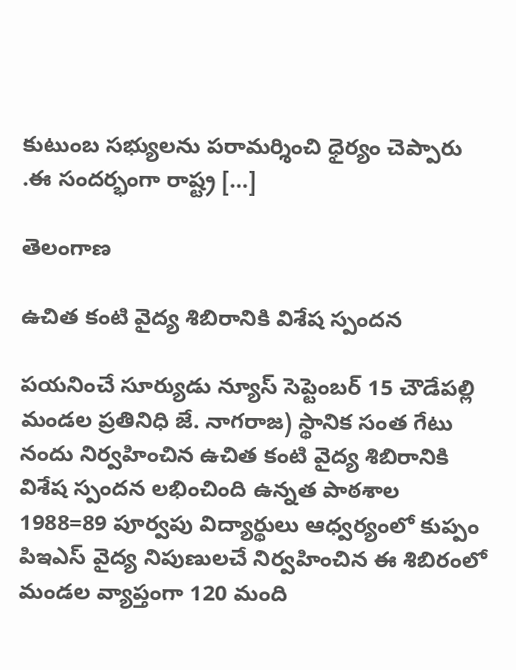కుటుంబ సభ్యులను పరామర్శించి ధైర్యం చెప్పారు .ఈ సందర్భంగా రాష్ట్ర […]

తెలంగాణ

ఉచిత కంటి వైద్య శిబిరానికి విశేష స్పందన

పయనించే సూర్యుడు న్యూస్ సెప్టెంబర్ 15 చౌడేపల్లి మండల ప్రతినిధి జే. నాగరాజ) స్థానిక సంత గేటు నందు నిర్వహించిన ఉచిత కంటి వైద్య శిబిరానికి విశేష స్పందన లభించింది ఉన్నత పాఠశాల 1988=89 పూర్వపు విద్యార్థులు ఆధ్వర్యంలో కుప్పం పిఇఎస్ వైద్య నిపుణులచే నిర్వహించిన ఈ శిబిరంలో మండల వ్యాప్తంగా 120 మంది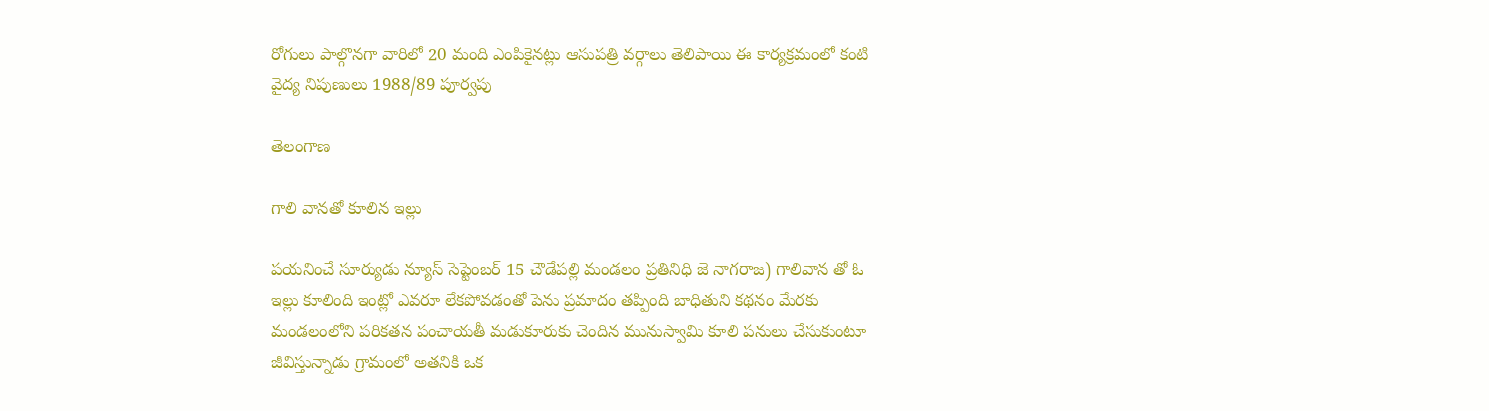రోగులు పాల్గొనగా వారిలో 20 మంది ఎంపికైనట్లు ఆసుపత్రి వర్గాలు తెలిపాయి ఈ కార్యక్రమంలో కంటి వైద్య నిపుణులు 1988/89 పూర్వపు

తెలంగాణ

గాలి వానతో కూలిన ఇల్లు

పయనించే సూర్యుడు న్యూస్ సెప్టెంబర్ 15 చౌడేపల్లి మండలం ప్రతినిధి జె నాగరాజ) గాలివాన తో ఓ ఇల్లు కూలింది ఇంట్లో ఎవరూ లేకపోవడంతో పెను ప్రమాదం తప్పింది బాధితుని కథనం మేరకు మండలంలోని పరికతన పంచాయతీ మడుకూరుకు చెందిన మునుస్వామి కూలి పనులు చేసుకుంటూ జీవిస్తున్నాడు గ్రామంలో అతనికి ఒక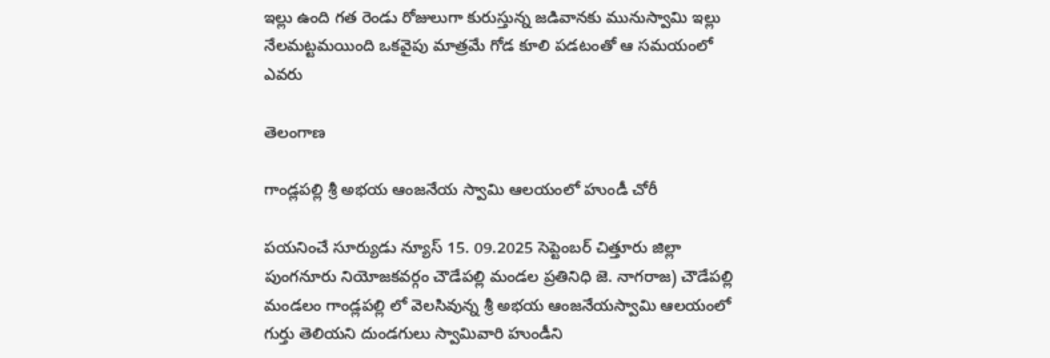ఇల్లు ఉంది గత రెండు రోజులుగా కురుస్తున్న జడివానకు మునుస్వామి ఇల్లు నేలమట్టమయింది ఒకవైపు మాత్రమే గోడ కూలి పడటంతో ఆ సమయంలో ఎవరు

తెలంగాణ

గాండ్లపల్లి శ్రీ అభయ ఆంజనేయ స్వామి ఆలయంలో హుండీ చోరీ

పయనించే సూర్యుడు న్యూస్ 15. 09.2025 సెప్టెంబర్ చిత్తూరు జిల్లా పుంగనూరు నియోజకవర్గం చౌడేపల్లి మండల ప్రతినిధి జె. నాగరాజ) చౌడేపల్లి మండలం గాండ్లపల్లి లో వెలసివున్న శ్రీ అభయ ఆంజనేయస్వామి ఆలయంలో గుర్తు తెలియని దుండగులు స్వామివారి హుండీని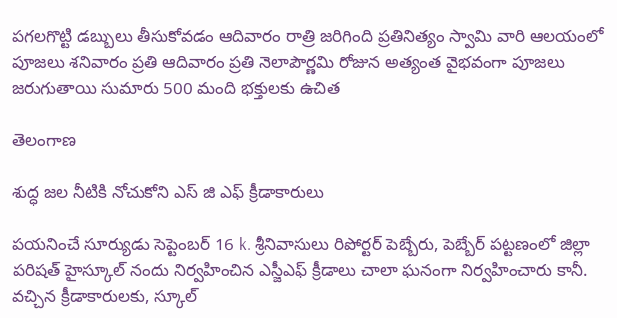పగలగొట్టి డబ్బులు తీసుకోవడం ఆదివారం రాత్రి జరిగింది ప్రతినిత్యం స్వామి వారి ఆలయంలో పూజలు శనివారం ప్రతి ఆదివారం ప్రతి నెలాపౌర్ణమి రోజున అత్యంత వైభవంగా పూజలు జరుగుతాయి సుమారు 500 మంది భక్తులకు ఉచిత

తెలంగాణ

శుద్ధ జల నీటికి నోచుకోని ఎస్ జి ఎఫ్ క్రీడాకారులు

పయనించే సూర్యుడు సెప్టెంబర్ 16 k. శ్రీనివాసులు రిపోర్టర్ పెబ్బేరు, పెబ్బేర్ పట్టణంలో జిల్లా పరిషత్ హైస్కూల్ నందు నిర్వహించిన ఎస్జీఎఫ్ క్రీడాలు చాలా ఘనంగా నిర్వహించారు కానీ. వచ్చిన క్రీడాకారులకు, స్కూల్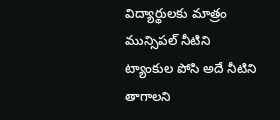విద్యార్థులకు మాత్రం మున్సిపల్ నీటిని ట్యాంకుల పోసి అదే నీటిని తాగాలని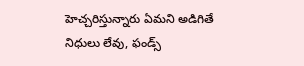హెచ్చరిస్తున్నారు ఏమని అడిగితే నిధులు లేవు, ఫండ్స్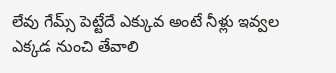లేవు గేమ్స్ పెట్టేదే ఎక్కువ అంటే నీళ్లు ఇవ్వల ఎక్కడ నుంచి తేవాలి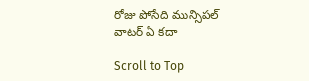రోజు పోసేది మున్సిపల్ వాటర్ ఏ కదా

Scroll to Top